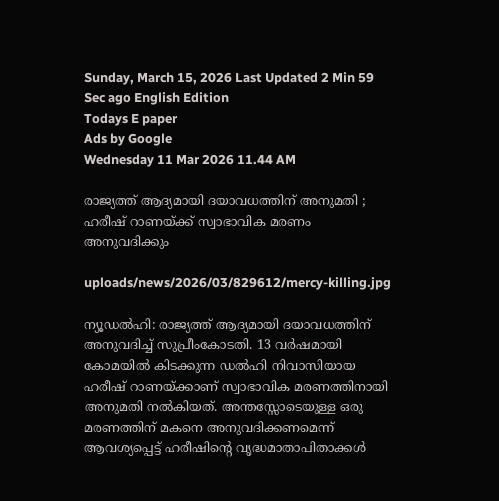Sunday, March 15, 2026 Last Updated 2 Min 59 Sec ago English Edition
Todays E paper
Ads by Google
Wednesday 11 Mar 2026 11.44 AM

രാജ്യത്ത് ആദ്യമായി ദയാവധത്തിന് അനുമതി ; ഹരീഷ് റാണയ്ക്ക് സ്വാഭാവിക മരണം അനുവദിക്കും

uploads/news/2026/03/829612/mercy-killing.jpg

ന്യൂഡല്‍ഹി: രാജ്യത്ത് ആദ്യമായി ദയാവധത്തിന് അനുവദിച്ച് സുപ്രീംകോടതി. 13 വര്‍ഷമായി കോമയില്‍ കിടക്കുന്ന ഡല്‍ഹി നിവാസിയായ ഹരീഷ് റാണയ്ക്കാണ് സ്വാഭാവിക മരണത്തിനായി അനുമതി നല്‍കിയത്. അന്തസ്സോടെയുള്ള ഒരു മരണത്തിന് മകനെ അനുവദിക്കണമെന്ന് ആവശ്യപ്പെട്ട് ഹരീഷിന്റെ വൃദ്ധമാതാപിതാക്കള്‍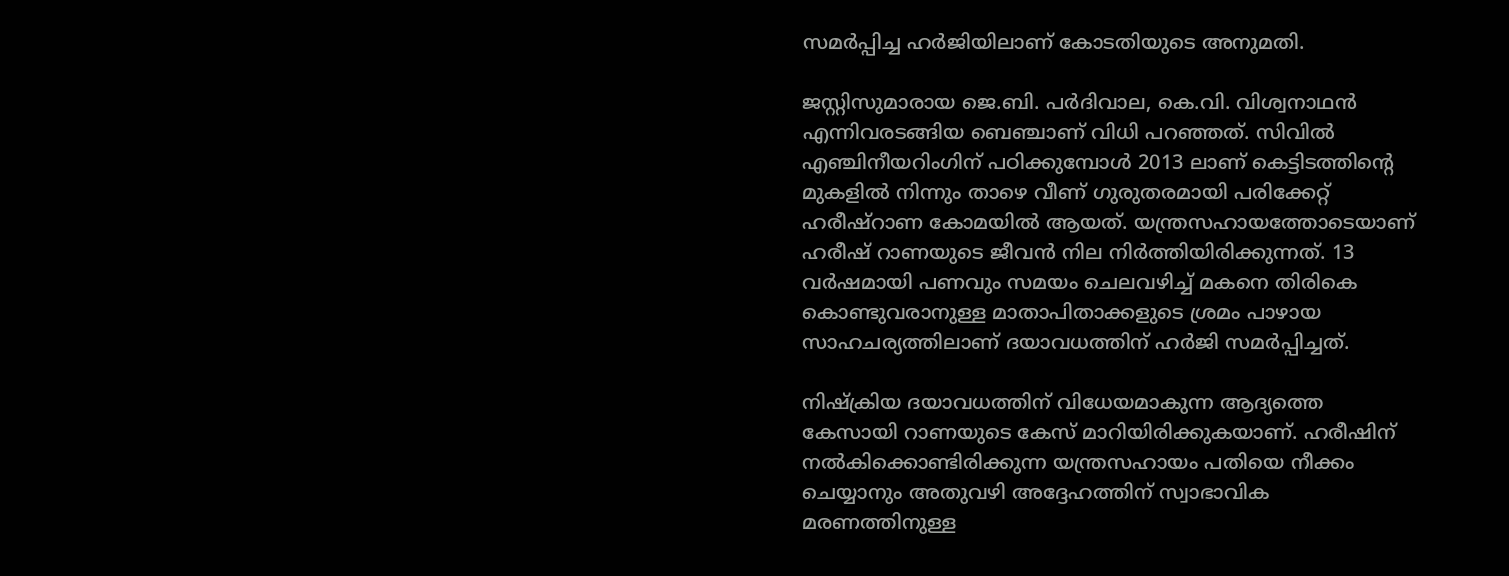സമര്‍പ്പിച്ച ഹര്‍ജിയിലാണ് കോടതിയുടെ അനുമതി.

ജസ്റ്റിസുമാരായ ജെ.ബി. പര്‍ദിവാല, കെ.വി. വിശ്വനാഥന്‍ എന്നിവരടങ്ങിയ ബെഞ്ചാണ് വിധി പറഞ്ഞത്. സിവില്‍ എഞ്ചിനീയറിംഗിന് പഠിക്കുമ്പോള്‍ 2013 ലാണ് കെട്ടിടത്തിന്റെ മുകളില്‍ നിന്നും താഴെ വീണ് ഗുരുതരമായി പരിക്കേറ്റ് ഹരീഷ്‌റാണ കോമയില്‍ ആയത്. യന്ത്രസഹായത്തോടെയാണ് ഹരീഷ് റാണയുടെ ജീവന്‍ നില നിര്‍ത്തിയിരിക്കുന്നത്. 13 വര്‍ഷമായി പണവും സമയം ചെലവഴിച്ച് മകനെ തിരികെ കൊണ്ടുവരാനുള്ള മാതാപിതാക്കളുടെ ശ്രമം പാഴായ സാഹചര്യത്തിലാണ് ദയാവധത്തിന് ഹര്‍ജി സമര്‍പ്പിച്ചത്.

നിഷ്‌ക്രിയ ദയാവധത്തിന് വിധേയമാകുന്ന ആദ്യത്തെ കേസായി റാണയുടെ കേസ് മാറിയിരിക്കുകയാണ്. ഹരീഷിന് നല്‍കിക്കൊണ്ടിരിക്കുന്ന യന്ത്രസഹായം പതിയെ നീക്കം ചെയ്യാനും അതുവഴി അദ്ദേഹത്തിന് സ്വാഭാവിക മരണത്തിനുള്ള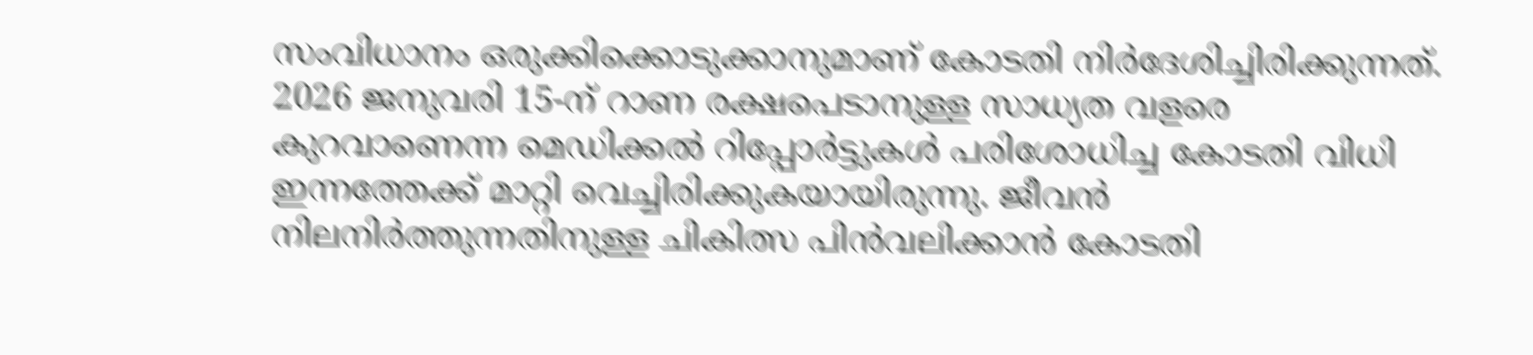സംവിധാനം ഒരുക്കിക്കൊടുക്കാനുമാണ് കോടതി നിര്‍ദേശിച്ചിരിക്കുന്നത്. 2026 ജനുവരി 15-ന് റാണ രക്ഷപെടാനുള്ള സാധ്യത വളരെ കുറവാണെന്ന മെഡിക്കല്‍ റിപ്പോര്‍ട്ടുകള്‍ പരിശോധിച്ച കോടതി വിധി ഇന്നത്തേക്ക് മാറ്റി വെച്ചിരിക്കുകയായിരുന്നു. ജീവന്‍ നിലനിര്‍ത്തുന്നതിനുള്ള ചികിത്സ പിന്‍വലിക്കാന്‍ കോടതി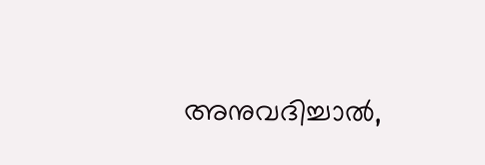അനുവദിച്ചാല്‍,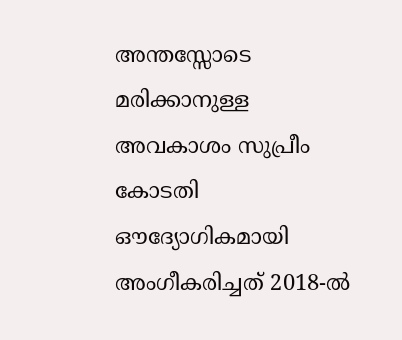അന്തസ്സോടെ മരിക്കാനുള്ള അവകാശം സുപ്രീം കോടതി ഔദ്യോഗികമായി അംഗീകരിച്ചത് 2018-ല്‍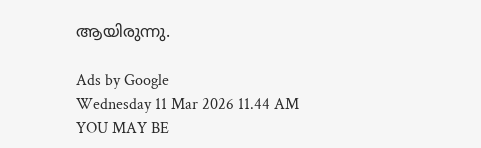ആയിരുന്നു.

Ads by Google
Wednesday 11 Mar 2026 11.44 AM
YOU MAY BE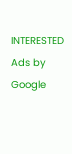INTERESTED
Ads by Google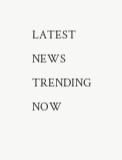LATEST NEWS
TRENDING NOW